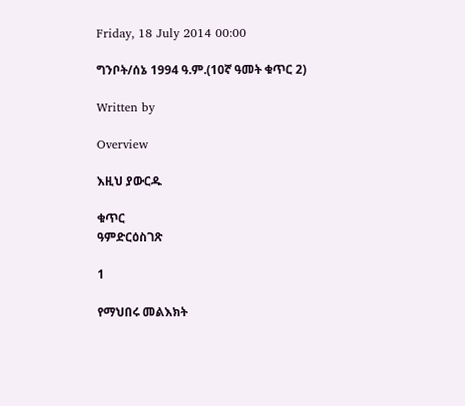Friday, 18 July 2014 00:00

ግንቦት/ሰኔ 1994 ዓ.ም.(10ኛ ዓመት ቁጥር 2)

Written by

Overview

እዚህ ያውርዱ

ቁጥር
ዓምድርዕስገጽ

1

የማህበሩ መልእክት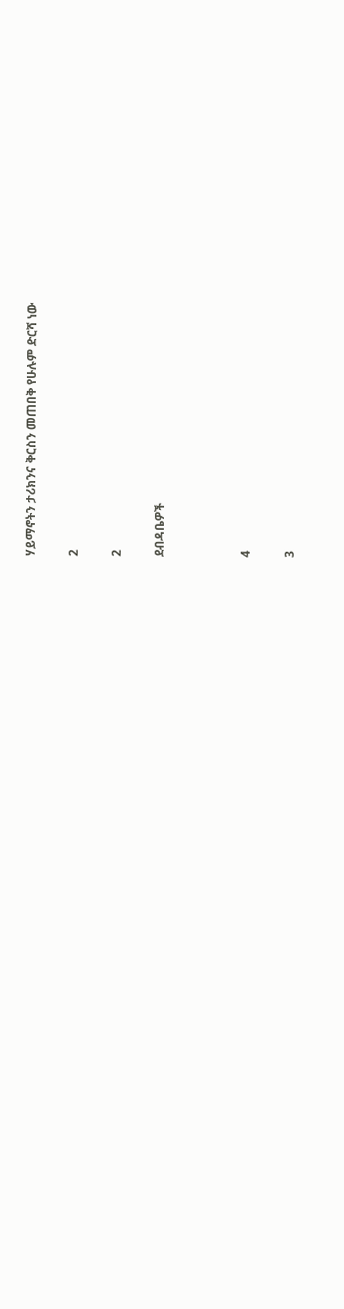ሃይማኖትን ታሪክንና ቅርስን መጠበቅ የሁሉም ድርሻ ነው

2

2

ደብዳቤዎች



4

3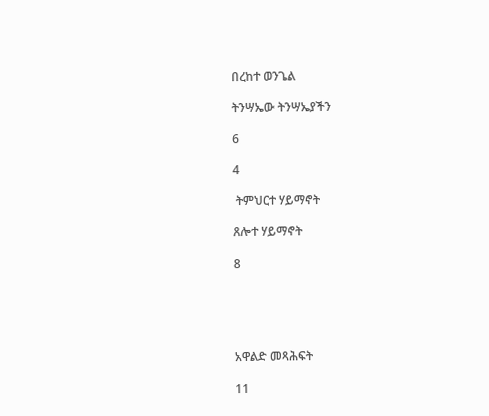በረከተ ወንጌል

ትንሣኤው ትንሣኤያችን

6

4

 ትምህርተ ሃይማኖት

ጸሎተ ሃይማኖት

8





አዋልድ መጻሕፍት

11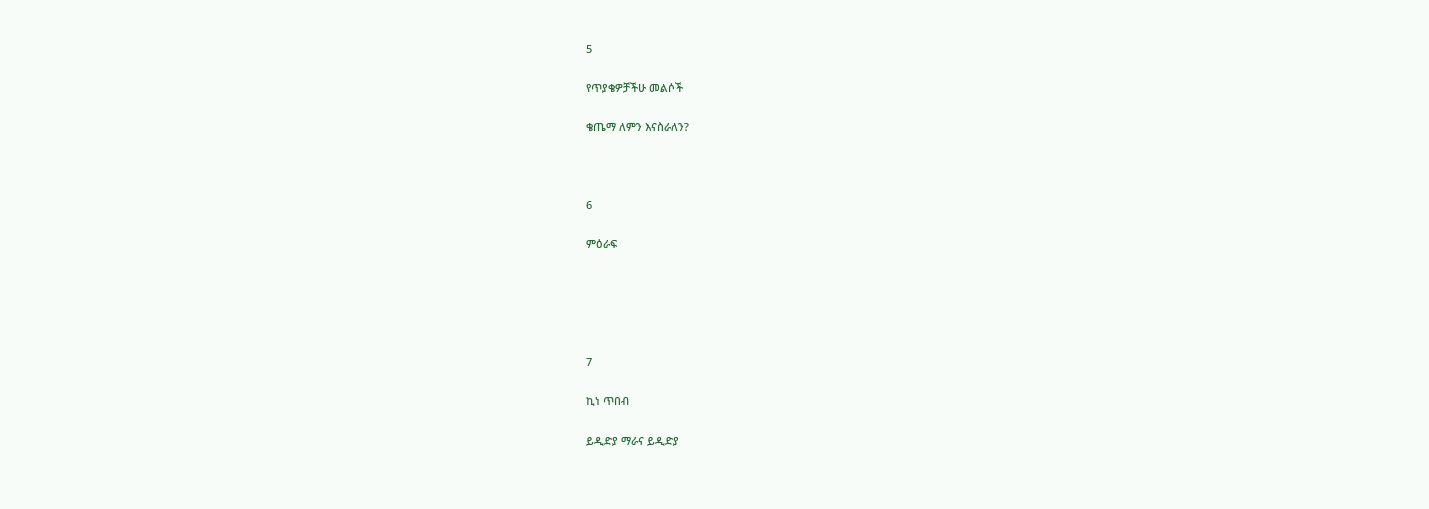5

የጥያቄዎቻችሁ መልሶች

ቄጤማ ለምን እናስራለን?



6

ምዕራፍ





7

ኪነ ጥበብ

ይዲድያ ማራና ይዲድያ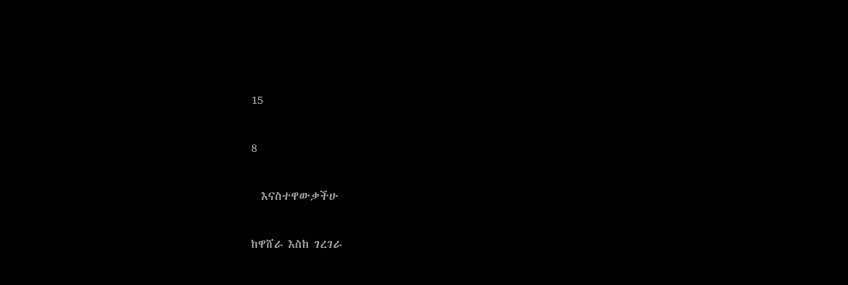15

8

  እናስተዋውቃችሁ

ከዋሸራ እስከ ገረገራ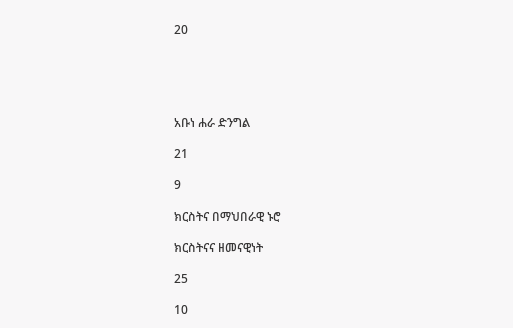20





አቡነ ሐራ ድንግል

21

9

ክርስትና በማህበራዊ ኑሮ

ክርስትናና ዘመናዊነት

25

10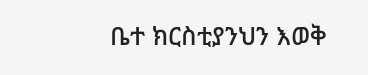ቤተ ክርስቲያንህን እወቅ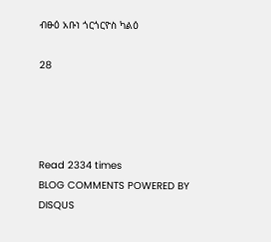ብፁዕ አቡነ ጎርጎርዮስ ካልዕ

28




Read 2334 times
BLOG COMMENTS POWERED BY DISQUS